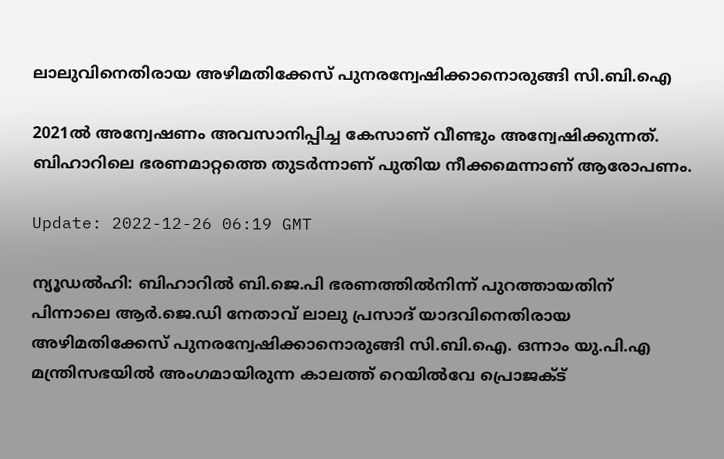ലാലുവിനെതിരായ അഴിമതിക്കേസ് പുനരന്വേഷിക്കാനൊരുങ്ങി സി.ബി.ഐ

2021ൽ അന്വേഷണം അവസാനിപ്പിച്ച കേസാണ് വീണ്ടും അന്വേഷിക്കുന്നത്. ബിഹാറിലെ ഭരണമാറ്റത്തെ തുടർന്നാണ് പുതിയ നീക്കമെന്നാണ് ആരോപണം.

Update: 2022-12-26 06:19 GMT

ന്യൂഡൽഹി: ബിഹാറിൽ ബി.ജെ.പി ഭരണത്തിൽനിന്ന് പുറത്തായതിന് പിന്നാലെ ആർ.ജെ.ഡി നേതാവ് ലാലു പ്രസാദ് യാദവിനെതിരായ അഴിമതിക്കേസ് പുനരന്വേഷിക്കാനൊരുങ്ങി സി.ബി.ഐ. ഒന്നാം യു.പി.എ മന്ത്രിസഭയിൽ അംഗമായിരുന്ന കാലത്ത് റെയിൽവേ പ്രൊജക്ട്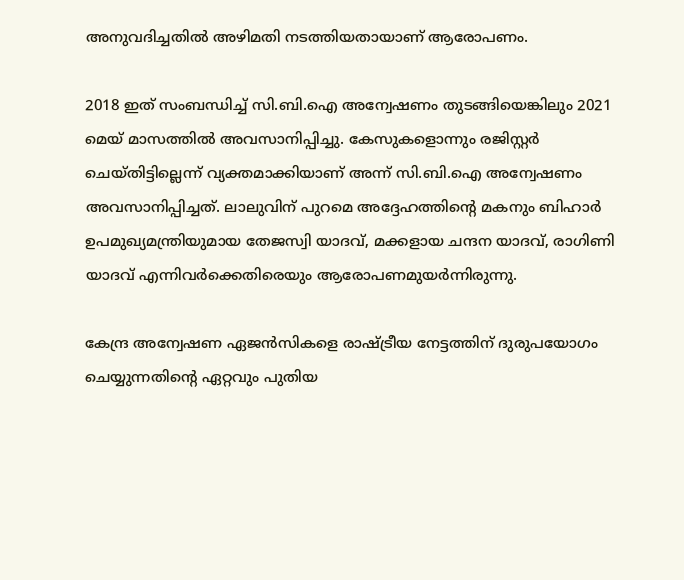അനുവദിച്ചതിൽ അഴിമതി നടത്തിയതായാണ് ആരോപണം.

2018 ഇത് സംബന്ധിച്ച് സി.ബി.ഐ അന്വേഷണം തുടങ്ങിയെങ്കിലും 2021 മെയ് മാസത്തിൽ അവസാനിപ്പിച്ചു. കേസുകളൊന്നും രജിസ്റ്റർ ചെയ്തിട്ടില്ലെന്ന് വ്യക്തമാക്കിയാണ് അന്ന് സി.ബി.ഐ അന്വേഷണം അവസാനിപ്പിച്ചത്. ലാലുവിന് പുറമെ അദ്ദേഹത്തിന്റെ മകനും ബിഹാർ ഉപമുഖ്യമന്ത്രിയുമായ തേജസ്വി യാദവ്, മക്കളായ ചന്ദന യാദവ്, രാഗിണി യാദവ് എന്നിവർക്കെതിരെയും ആരോപണമുയർന്നിരുന്നു.

കേന്ദ്ര അന്വേഷണ ഏജൻസികളെ രാഷ്ട്രീയ നേട്ടത്തിന് ദുരുപയോഗം ചെയ്യുന്നതിന്റെ ഏറ്റവും പുതിയ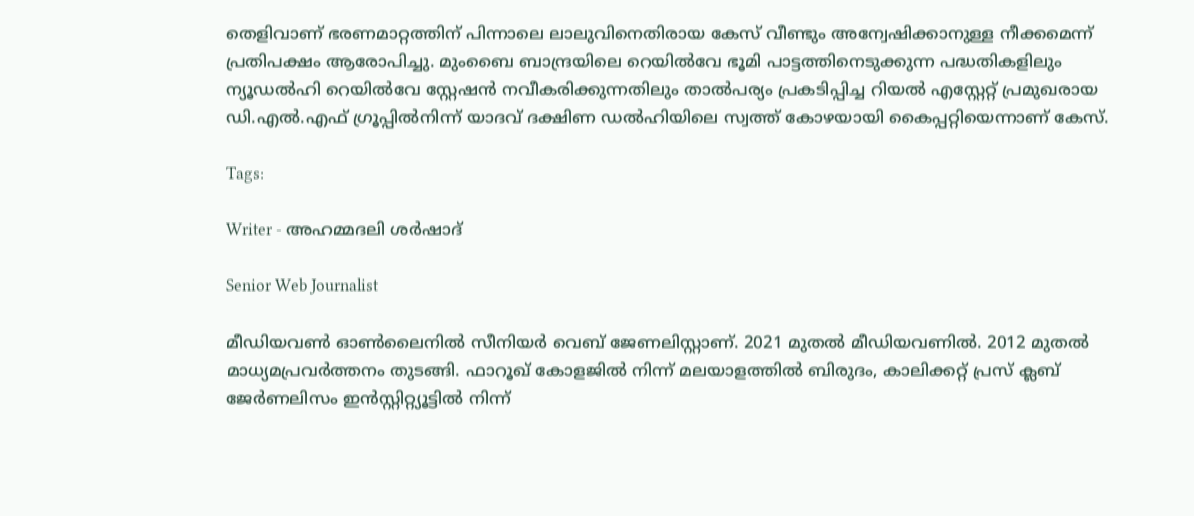തെളിവാണ് ഭരണമാറ്റത്തിന് പിന്നാലെ ലാലുവിനെതിരായ കേസ് വീണ്ടും അന്വേഷിക്കാനുള്ള നീക്കമെന്ന് പ്രതിപക്ഷം ആരോപിച്ചു. മുംബൈ ബാന്ദ്രയിലെ റെയിൽവേ ഭൂമി പാട്ടത്തിനെടുക്കുന്ന പദ്ധതികളിലും ന്യൂഡൽഹി റെയിൽവേ സ്റ്റേഷൻ നവീകരിക്കുന്നതിലും താൽപര്യം പ്രകടിപ്പിച്ച റിയൽ എസ്റ്റേറ്റ് പ്രമുഖരായ ഡി.എൽ.എഫ് ഗ്രൂപ്പിൽനിന്ന് യാദവ് ദക്ഷിണ ഡൽഹിയിലെ സ്വത്ത് കോഴയായി കൈപ്പറ്റിയെന്നാണ് കേസ്.

Tags:

Writer - അഹമ്മദലി ശര്‍ഷാദ്

Senior Web Journalist

മീഡിയവൺ ഓൺലൈനിൽ സീനിയർ വെബ് ജേണലിസ്റ്റാണ്. 2021 മുതൽ മീഡിയവണിൽ. 2012 മുതൽ മാധ്യമപ്രവർത്തനം തുടങ്ങി. ഫാറൂഖ് കോളജിൽ നിന്ന് മലയാളത്തിൽ ബിരുദം, കാലിക്കറ്റ് പ്രസ് ക്ലബ് ജേർണലിസം ഇൻസ്റ്റിറ്റ്യൂട്ടിൽ നിന്ന്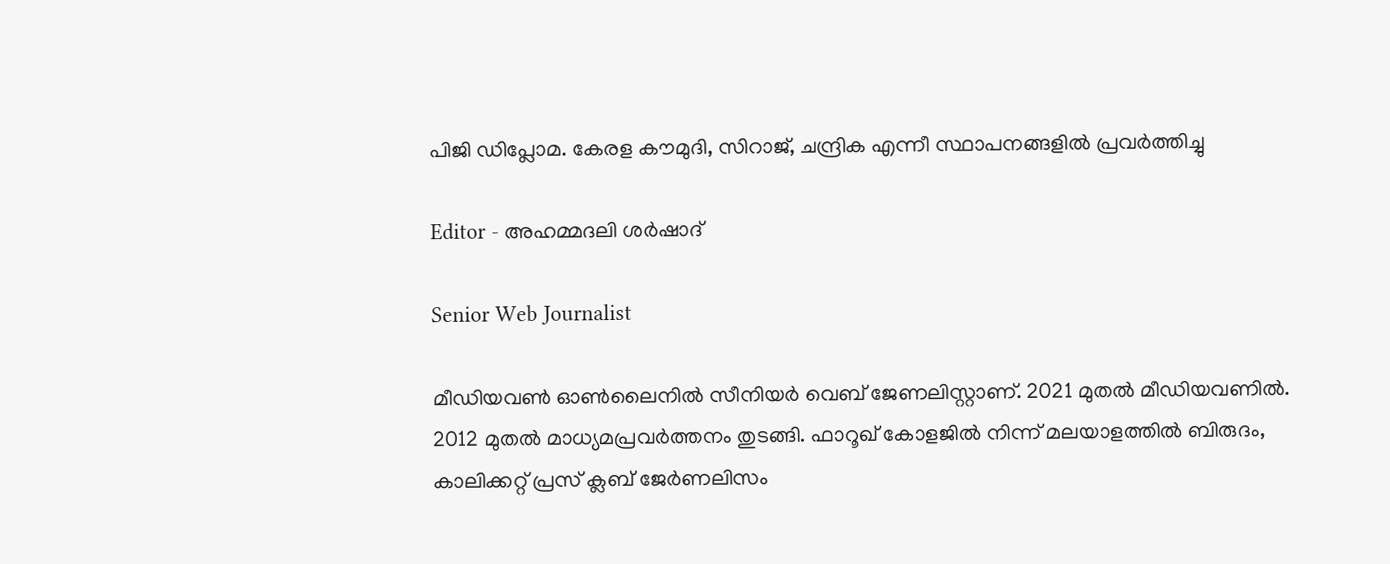പിജി ഡിപ്ലോമ. കേരള കൗമുദി, സിറാജ്, ചന്ദ്രിക എന്നീ സ്ഥാപനങ്ങളിൽ പ്രവർത്തിച്ചു

Editor - അഹമ്മദലി ശര്‍ഷാദ്

Senior Web Journalist

മീഡിയവൺ ഓൺലൈനിൽ സീനിയർ വെബ് ജേണലിസ്റ്റാണ്. 2021 മുതൽ മീഡിയവണിൽ. 2012 മുതൽ മാധ്യമപ്രവർത്തനം തുടങ്ങി. ഫാറൂഖ് കോളജിൽ നിന്ന് മലയാളത്തിൽ ബിരുദം, കാലിക്കറ്റ് പ്രസ് ക്ലബ് ജേർണലിസം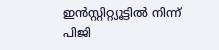ഇൻസ്റ്റിറ്റ്യൂട്ടിൽ നിന്ന് പിജി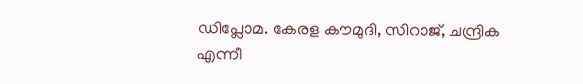ഡിപ്ലോമ. കേരള കൗമുദി, സിറാജ്, ചന്ദ്രിക എന്നീ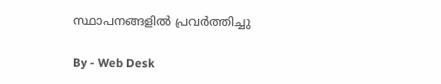സ്ഥാപനങ്ങളിൽ പ്രവർത്തിച്ചു

By - Web Desk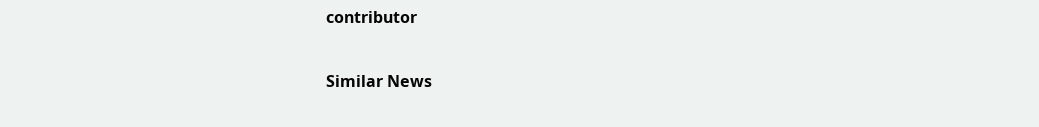contributor

Similar News